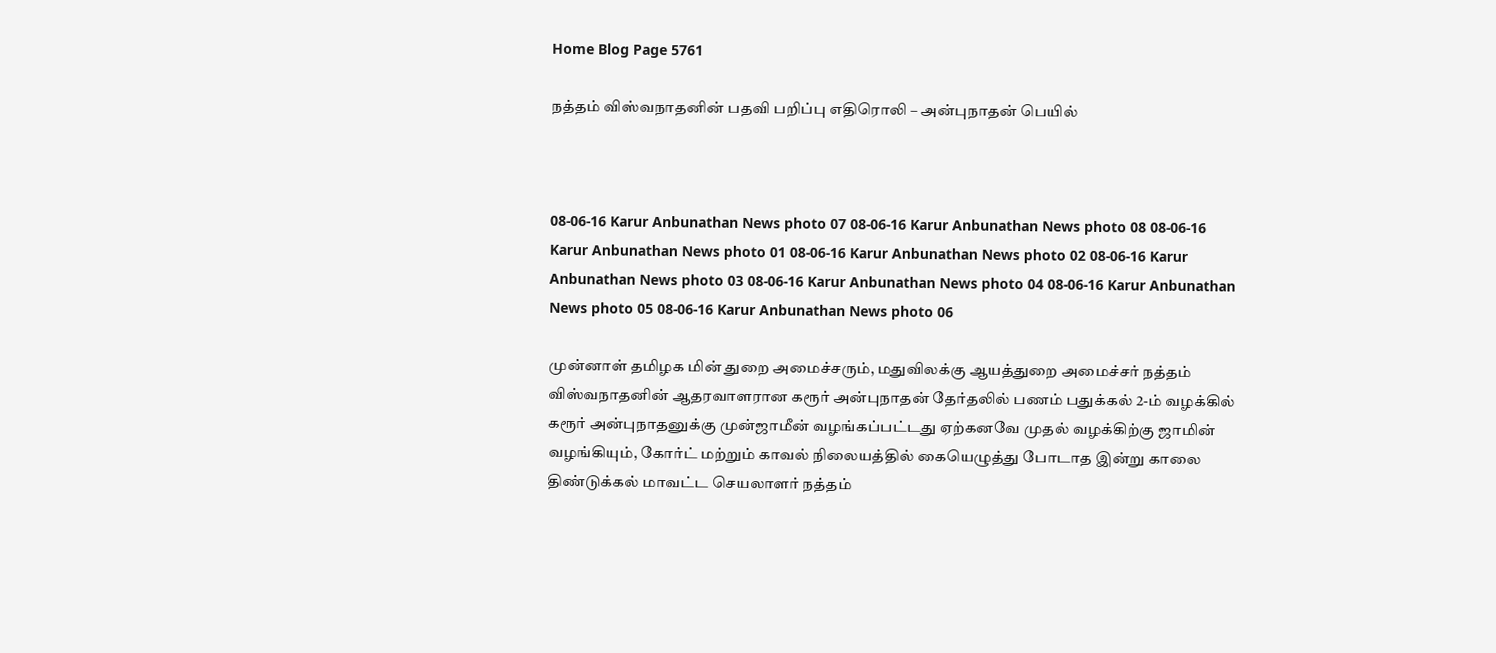Home Blog Page 5761

நத்தம் விஸ்வநாதனின் பதவி பறிப்பு எதிரொலி – அன்புநாதன் பெயில்



08-06-16 Karur Anbunathan News photo 07 08-06-16 Karur Anbunathan News photo 08 08-06-16 Karur Anbunathan News photo 01 08-06-16 Karur Anbunathan News photo 02 08-06-16 Karur Anbunathan News photo 03 08-06-16 Karur Anbunathan News photo 04 08-06-16 Karur Anbunathan News photo 05 08-06-16 Karur Anbunathan News photo 06

முன்னாள் தமிழக மின் துறை அமைச்சரும், மதுவிலக்கு ஆயத்துறை அமைச்சர் நத்தம் விஸ்வநாதனின் ஆதரவாளரான கரூர் அன்புநாதன் தேர்தலில் பணம் பதுக்கல் 2-ம் வழக்கில் கரூர் அன்புநாதனுக்கு முன்ஜாமீன் வழங்கப்பட்டது ஏற்கனவே முதல் வழக்கிற்கு ஜாமின் வழங்கியும், கோர்ட் மற்றும் காவல் நிலையத்தில் கையெழுத்து போடாத இன்று காலை திண்டுக்கல் மாவட்ட செயலாளர் நத்தம்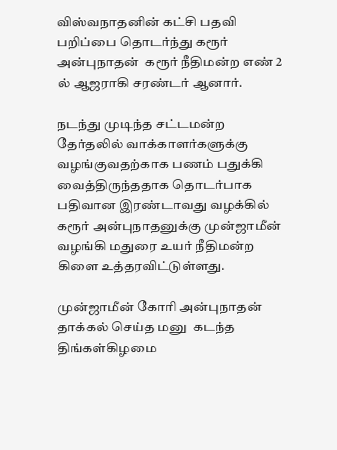விஸ்வநாதனின் கட்சி பதவி பறிப்பை தொடர்ந்து கரூர் அன்புநாதன்  கரூர் நீதிமன்ற எண் 2 ல் ஆஜராகி சரண்டர் ஆனார்.

நடந்து முடிந்த சட்டமன்ற தேர்தலில் வாக்காளர்களுக்கு வழங்குவதற்காக பணம் பதுக்கி வைத்திருந்ததாக தொடர்பாக பதிவான இரண்டாவது வழக்கில் கரூர் அன்புநாதனுக்கு முன்ஜாமீன் வழங்கி மதுரை உயர் நீதிமன்ற கிளை உத்தரவிட்டுள்ளது.

முன்ஜாமீன் கோரி அன்புநாதன் தாக்கல் செய்த மனு  கடந்த திங்கள்கிழமை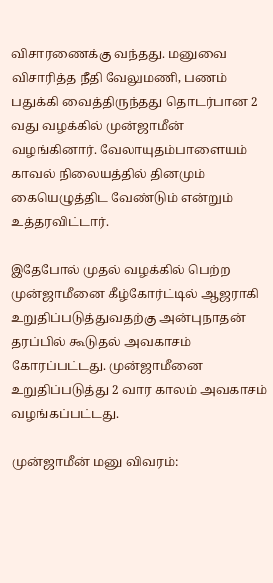விசாரணைக்கு வந்தது. மனுவை விசாரித்த நீதி வேலுமணி, பணம் பதுக்கி வைத்திருந்தது தொடர்பான 2 வது வழக்கில் முன்ஜாமீன் வழங்கினார். வேலாயுதம்பாளையம் காவல் நிலையத்தில் தினமும் கையெழுத்திட வேண்டும் என்றும் உத்தரவிட்டார்.

இதேபோல் முதல் வழக்கில் பெற்ற முன்ஜாமீனை கீழ்கோர்ட்டில் ஆஜராகி உறுதிப்படுத்துவதற்கு அன்புநாதன் தரப்பில் கூடுதல் அவகாசம் கோரப்பட்டது. முன்ஜாமீனை உறுதிப்படுத்து 2 வார காலம் அவகாசம் வழங்கப்பட்டது.

முன்ஜாமீன் மனு விவரம்: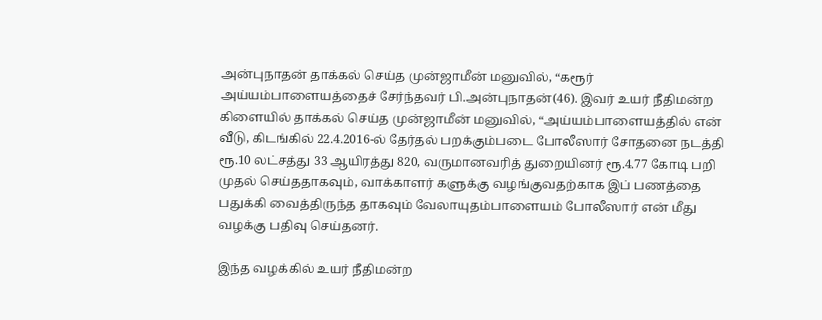அன்புநாதன் தாக்கல் செய்த முன்ஜாமீன் மனுவில், “கரூர் அய்யம்பாளையத்தைச் சேர்ந்தவர் பி.அன்புநாதன்(46). இவர் உயர் நீதிமன்ற கிளையில் தாக்கல் செய்த முன்ஜாமீன் மனுவில், “அய்யம்பாளையத்தில் என் வீடு, கிடங்கில் 22.4.2016-ல் தேர்தல் பறக்கும்படை போலீஸார் சோதனை நடத்தி ரூ.10 லட்சத்து 33 ஆயிரத்து 820, வருமானவரித் துறையினர் ரூ.4.77 கோடி பறி முதல் செய்ததாகவும், வாக்காளர் களுக்கு வழங்குவதற்காக இப் பணத்தை பதுக்கி வைத்திருந்த தாகவும் வேலாயுதம்பாளையம் போலீஸார் என் மீது வழக்கு பதிவு செய்தனர்.

இந்த வழக்கில் உயர் நீதிமன்ற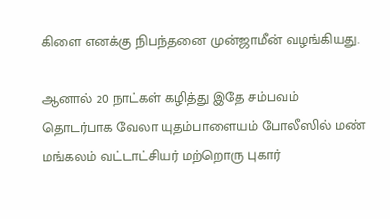கிளை எனக்கு நிபந்தனை முன்ஜாமீன் வழங்கியது.

ஆனால் 20 நாட்கள் கழித்து இதே சம்பவம் தொடர்பாக வேலா யுதம்பாளையம் போலீஸில் மண் மங்கலம் வட்டாட்சியர் மற்றொரு புகார்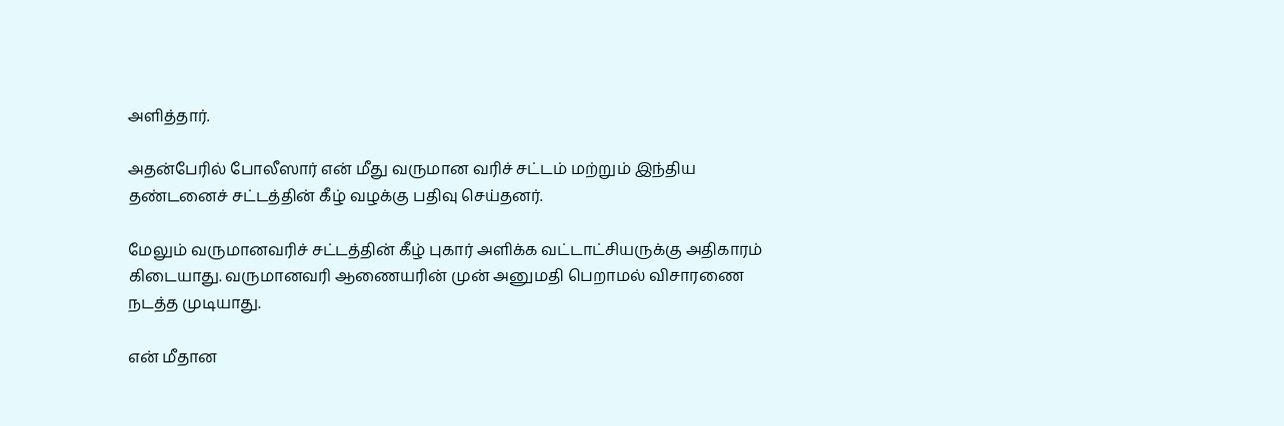அளித்தார்.

அதன்பேரில் போலீஸார் என் மீது வருமான வரிச் சட்டம் மற்றும் இந்திய தண்டனைச் சட்டத்தின் கீழ் வழக்கு பதிவு செய்தனர்.

மேலும் வருமானவரிச் சட்டத்தின் கீழ் புகார் அளிக்க வட்டாட்சியருக்கு அதிகாரம் கிடையாது. வருமானவரி ஆணையரின் முன் அனுமதி பெறாமல் விசாரணை நடத்த முடியாது.

என் மீதான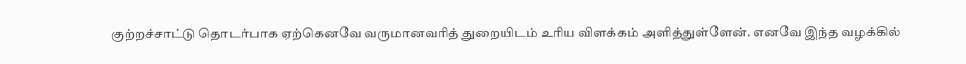குற்றச்சாட்டு தொடர்பாக ஏற்கெனவே வருமானவரித் துறையிடம் உரிய விளக்கம் அளித்துள்ளேன். எனவே இந்த வழக்கில்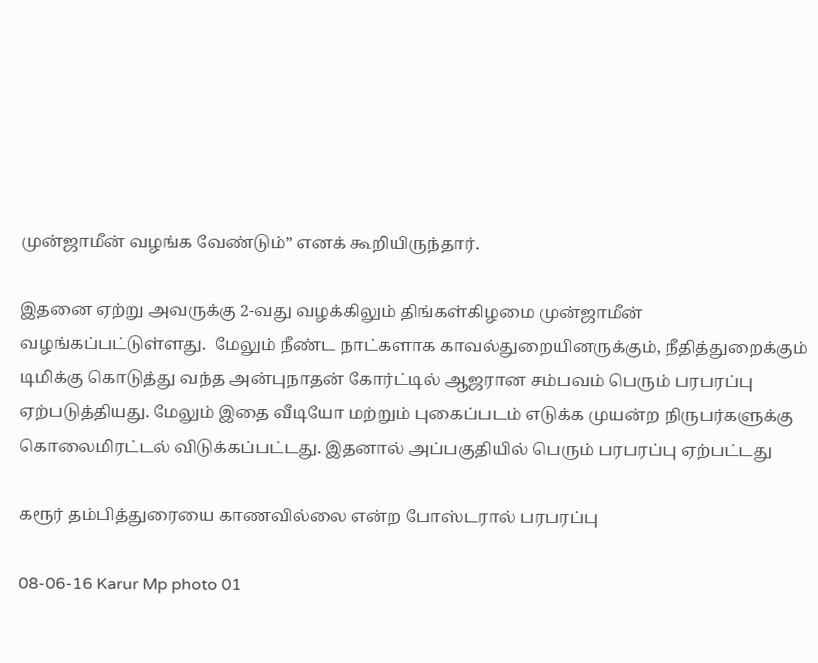முன்ஜாமீன் வழங்க வேண்டும்” எனக் கூறியிருந்தார்.

இதனை ஏற்று அவருக்கு 2-வது வழக்கிலும் திங்கள்கிழமை முன்ஜாமீன் வழங்கப்பட்டுள்ளது.  மேலும் நீண்ட நாட்களாக காவல்துறையினருக்கும், நீதித்துறைக்கும் டிமிக்கு கொடுத்து வந்த அன்புநாதன் கோர்ட்டில் ஆஜரான சம்பவம் பெரும் பரபரப்பு ஏற்படுத்தியது. மேலும் இதை வீடியோ மற்றும் புகைப்படம் எடுக்க முயன்ற நிருபர்களுக்கு கொலைமிரட்டல் விடுக்கப்பட்டது. இதனால் அப்பகுதியில் பெரும் பரபரப்பு ஏற்பட்டது

கரூர் தம்பித்துரையை காணவில்லை என்ற போஸ்டரால் பரபரப்பு

08-06-16 Karur Mp photo 01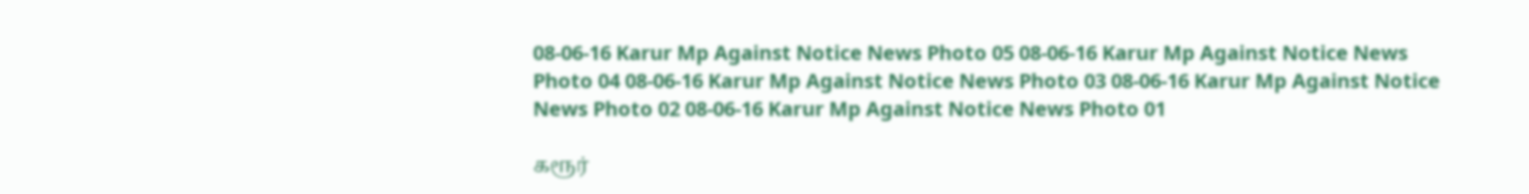08-06-16 Karur Mp Against Notice News Photo 05 08-06-16 Karur Mp Against Notice News Photo 04 08-06-16 Karur Mp Against Notice News Photo 03 08-06-16 Karur Mp Against Notice News Photo 02 08-06-16 Karur Mp Against Notice News Photo 01

கரூர்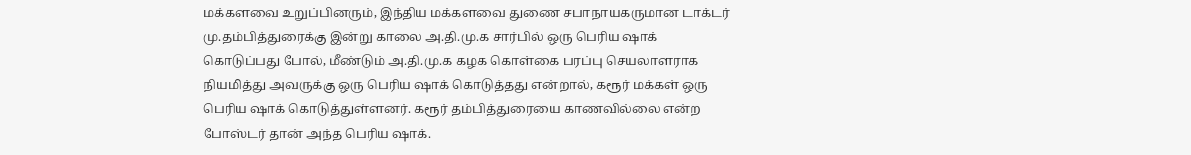மக்களவை உறுப்பினரும், இந்திய மக்களவை துணை சபாநாயகருமான டாக்டர் மு.தம்பித்துரைக்கு இன்று காலை அ.தி.மு.க சார்பில் ஒரு பெரிய ஷாக் கொடுப்பது போல், மீண்டும் அ.தி.மு.க கழக கொள்கை பரப்பு செயலாளராக நியமித்து அவருக்கு ஒரு பெரிய ஷாக் கொடுத்தது என்றால், கரூர் மக்கள் ஒரு பெரிய ஷாக் கொடுத்துள்ளனர். கரூர் தம்பித்துரையை காணவில்லை என்ற போஸ்டர் தான் அந்த பெரிய ஷாக்.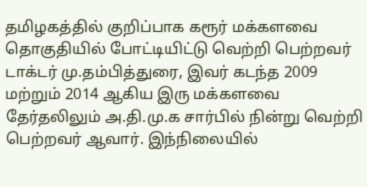தமிழகத்தில் குறிப்பாக கரூர் மக்களவை தொகுதியில் போட்டியிட்டு வெற்றி பெற்றவர் டாக்டர் மு.தம்பித்துரை, இவர் கடந்த 2009 மற்றும் 2014 ஆகிய இரு மக்களவை தேர்தலிலும் அ.தி.மு.க சார்பில் நின்று வெற்றி பெற்றவர் ஆவார். இந்நிலையில்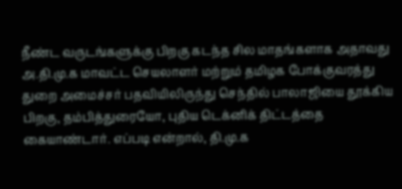நீண்ட வருடங்களுக்கு பிறகு கடந்த சில மாதங்களாக அதாவது அ.தி.மு.க மாவட்ட செயலாளர் மற்றும் தமிழக போக்குவரத்து துறை அமைச்சர் பதவியிலிருந்து செந்தில் பாலாஜியை தூக்கிய பிறகு, தம்பித்துரையோ, புதிய டெக்னிக் திட்டத்தை கையாண்டார். எப்படி என்றால், தி.மு.க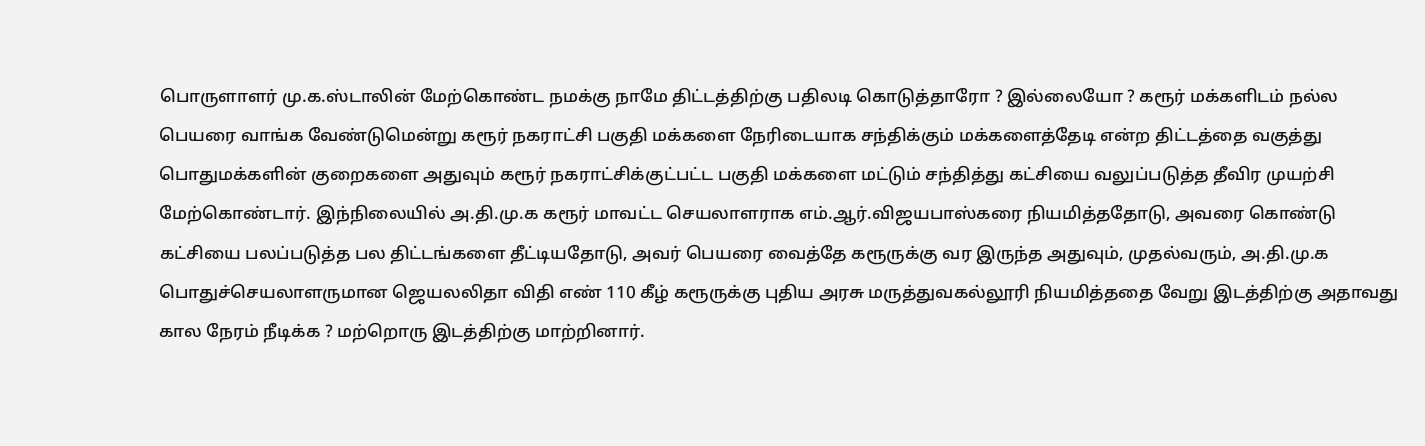பொருளாளர் மு.க.ஸ்டாலின் மேற்கொண்ட நமக்கு நாமே திட்டத்திற்கு பதிலடி கொடுத்தாரோ ? இல்லையோ ? கரூர் மக்களிடம் நல்ல பெயரை வாங்க வேண்டுமென்று கரூர் நகராட்சி பகுதி மக்களை நேரிடையாக சந்திக்கும் மக்களைத்தேடி என்ற திட்டத்தை வகுத்து பொதுமக்களின் குறைகளை அதுவும் கரூர் நகராட்சிக்குட்பட்ட பகுதி மக்களை மட்டும் சந்தித்து கட்சியை வலுப்படுத்த தீவிர முயற்சி மேற்கொண்டார். இந்நிலையில் அ.தி.மு.க கரூர் மாவட்ட செயலாளராக எம்.ஆர்.விஜயபாஸ்கரை நியமித்ததோடு, அவரை கொண்டு கட்சியை பலப்படுத்த பல திட்டங்களை தீட்டியதோடு, அவர் பெயரை வைத்தே கரூருக்கு வர இருந்த அதுவும், முதல்வரும், அ.தி.மு.க பொதுச்செயலாளருமான ஜெயலலிதா விதி எண் 110 கீழ் கரூருக்கு புதிய அரசு மருத்துவகல்லூரி நியமித்ததை வேறு இடத்திற்கு அதாவது கால நேரம் நீடிக்க ? மற்றொரு இடத்திற்கு மாற்றினார்.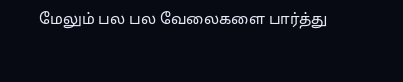மேலும் பல பல வேலைகளை பார்த்து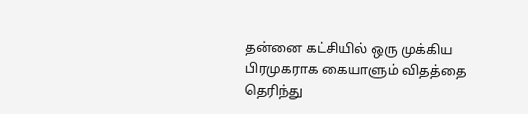தன்னை கட்சியில் ஒரு முக்கிய பிரமுகராக கையாளும் விதத்தை தெரிந்து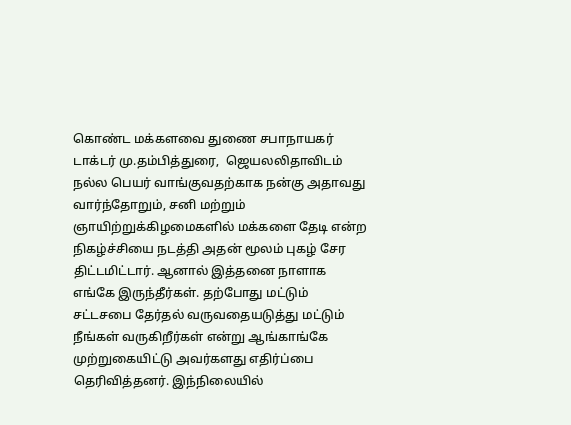கொண்ட மக்களவை துணை சபாநாயகர் டாக்டர் மு.தம்பித்துரை,  ஜெயலலிதாவிடம் நல்ல பெயர் வாங்குவதற்காக நன்கு அதாவது வார்ந்தோறும், சனி மற்றும் ஞாயிற்றுக்கிழமைகளில் மக்களை தேடி என்ற நிகழ்ச்சியை நடத்தி அதன் மூலம் புகழ் சேர திட்டமிட்டார். ஆனால் இத்தனை நாளாக எங்கே இருந்தீர்கள். தற்போது மட்டும் சட்டசபை தேர்தல் வருவதையடுத்து மட்டும் நீங்கள் வருகிறீர்கள் என்று ஆங்காங்கே முற்றுகையிட்டு அவர்களது எதிர்ப்பை தெரிவித்தனர். இந்நிலையில்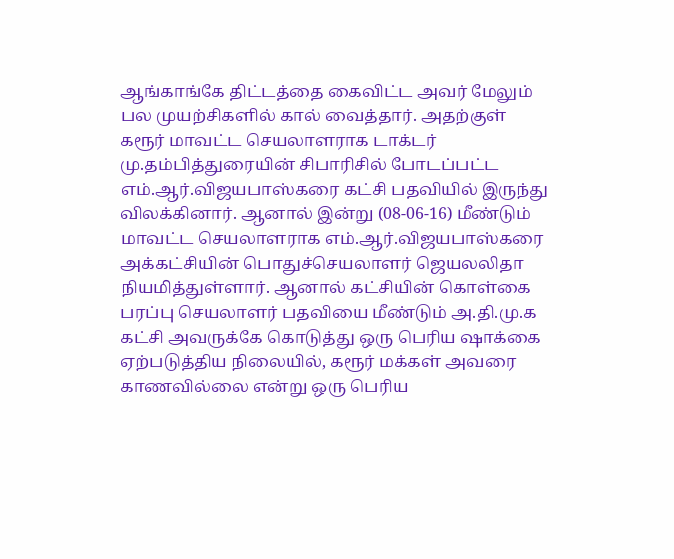ஆங்காங்கே திட்டத்தை கைவிட்ட அவர் மேலும் பல முயற்சிகளில் கால் வைத்தார். அதற்குள் கரூர் மாவட்ட செயலாளராக டாக்டர் மு.தம்பித்துரையின் சிபாரிசில் போடப்பட்ட எம்.ஆர்.விஜயபாஸ்கரை கட்சி பதவியில் இருந்து விலக்கினார். ஆனால் இன்று (08-06-16) மீண்டும் மாவட்ட செயலாளராக எம்.ஆர்.விஜயபாஸ்கரை அக்கட்சியின் பொதுச்செயலாளர் ஜெயலலிதா நியமித்துள்ளார். ஆனால் கட்சியின் கொள்கை பரப்பு செயலாளர் பதவியை மீண்டும் அ.தி.மு.க கட்சி அவருக்கே கொடுத்து ஒரு பெரிய ஷாக்கை ஏற்படுத்திய நிலையில், கரூர் மக்கள் அவரை காணவில்லை என்று ஒரு பெரிய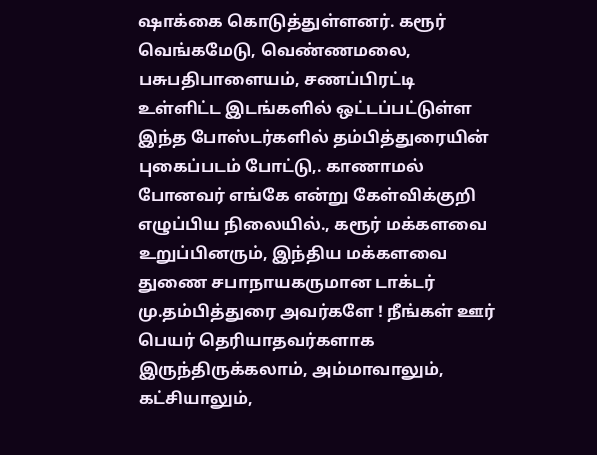ஷாக்கை கொடுத்துள்ளனர். கரூர் வெங்கமேடு, வெண்ணமலை, பசுபதிபாளையம், சணப்பிரட்டி உள்ளிட்ட இடங்களில் ஒட்டப்பட்டுள்ள இந்த போஸ்டர்களில் தம்பித்துரையின் புகைப்படம் போட்டு,. காணாமல் போனவர் எங்கே என்று கேள்விக்குறி எழுப்பிய நிலையில்., கரூர் மக்களவை உறுப்பினரும், இந்திய மக்களவை துணை சபாநாயகருமான டாக்டர் மு.தம்பித்துரை அவர்களே ! நீங்கள் ஊர் பெயர் தெரியாதவர்களாக இருந்திருக்கலாம், அம்மாவாலும், கட்சியாலும்,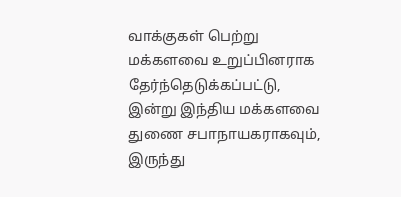வாக்குகள் பெற்று மக்களவை உறுப்பினராக தேர்ந்தெடுக்கப்பட்டு, இன்று இந்திய மக்களவை துணை சபாநாயகராகவும், இருந்து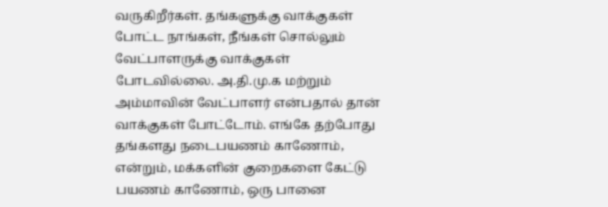வருகிறீர்கள். தங்களுக்கு வாக்குகள் போட்ட நாங்கள், நீங்கள் சொல்லும் வேட்பாளருக்கு வாக்குகள் போடவில்லை. அ.தி.மு.க மற்றும் அம்மாவின் வேட்பாளர் என்பதால் தான் வாக்குகள் போட்டோம். எங்கே தற்போது தங்களது நடைபயணம் காணோம், என்றும், மக்களின் குறைகளை கேட்டு பயணம் காணோம், ஒரு பானை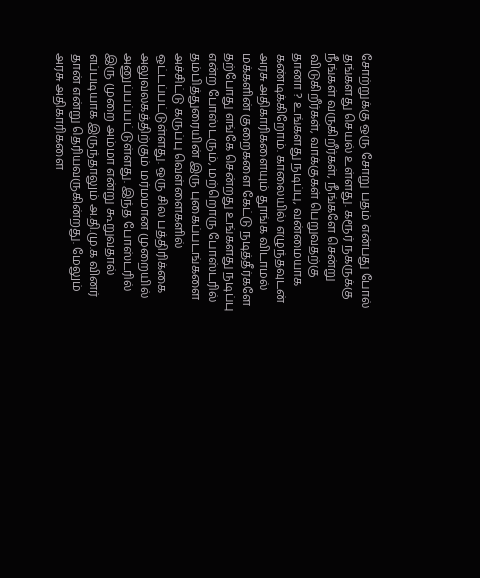சோற்றுக்கு ஒரு சோறு பதம் என்பது போல் தங்களது செயல் உள்ளது. கரூர் நகருக்கு நீங்கள் வருகிறீர்கள், நீங்களே சென்று விடுகிறீர்கள், வாக்குகள் பெறுவதற்கு தானா ? உங்களது நடிப்பு, வன்மையாக கண்டிக்கிறோம். காலையில் எழுந்தவுடன் அரசு அதிகாரிகளையும் தூங்க விடாமல் மக்களின் குறைகளை கேட்டு நடித்தீர்களே தற்போது எங்கே சென்றது உங்களது நடிப்பு என்ற போஸ்டரும், மற்றொரு போஸ்டரில் தம்பித்துரையின் இரு புகைப்படங்களை அச்சிட்டு கருப்பு வெள்ளைகளில் ஒட்டப்பட்டுள்ளது. ஒரு சில பத்திரிக்கை அலுவலகத்திற்கும் மர்மமான முறையில் அனுப்பப்பட்டுள்ளது. இந்த போஸ்டரில் இரு முறை அம்மா என்று கூறுவதால் எப்படியாக இருந்தாலும் அ.தி.மு.க வினர் தான் என்று தெரியவருகின்றது. மேலும் அரசு அதிகாரிகளை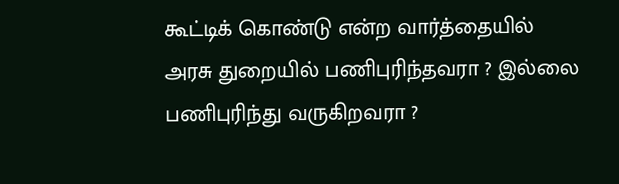கூட்டிக் கொண்டு என்ற வார்த்தையில் அரசு துறையில் பணிபுரிந்தவரா ? இல்லை பணிபுரிந்து வருகிறவரா ?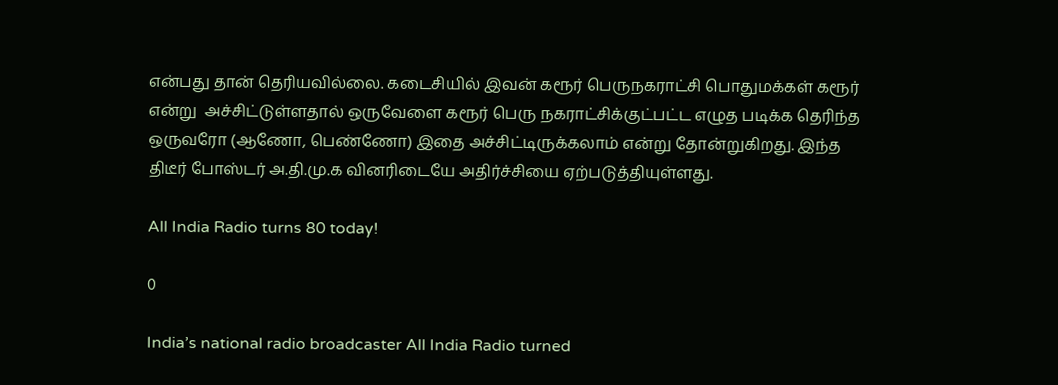என்பது தான் தெரியவில்லை. கடைசியில் இவன் கரூர் பெருநகராட்சி பொதுமக்கள் கரூர் என்று  அச்சிட்டுள்ளதால் ஒருவேளை கரூர் பெரு நகராட்சிக்குட்பட்ட எழுத படிக்க தெரிந்த ஒருவரோ (ஆணோ, பெண்ணோ) இதை அச்சிட்டிருக்கலாம் என்று தோன்றுகிறது. இந்த திடீர் போஸ்டர் அ.தி.மு.க வினரிடையே அதிர்ச்சியை ஏற்படுத்தியுள்ளது.

All India Radio turns 80 today!

0

India’s national radio broadcaster All India Radio turned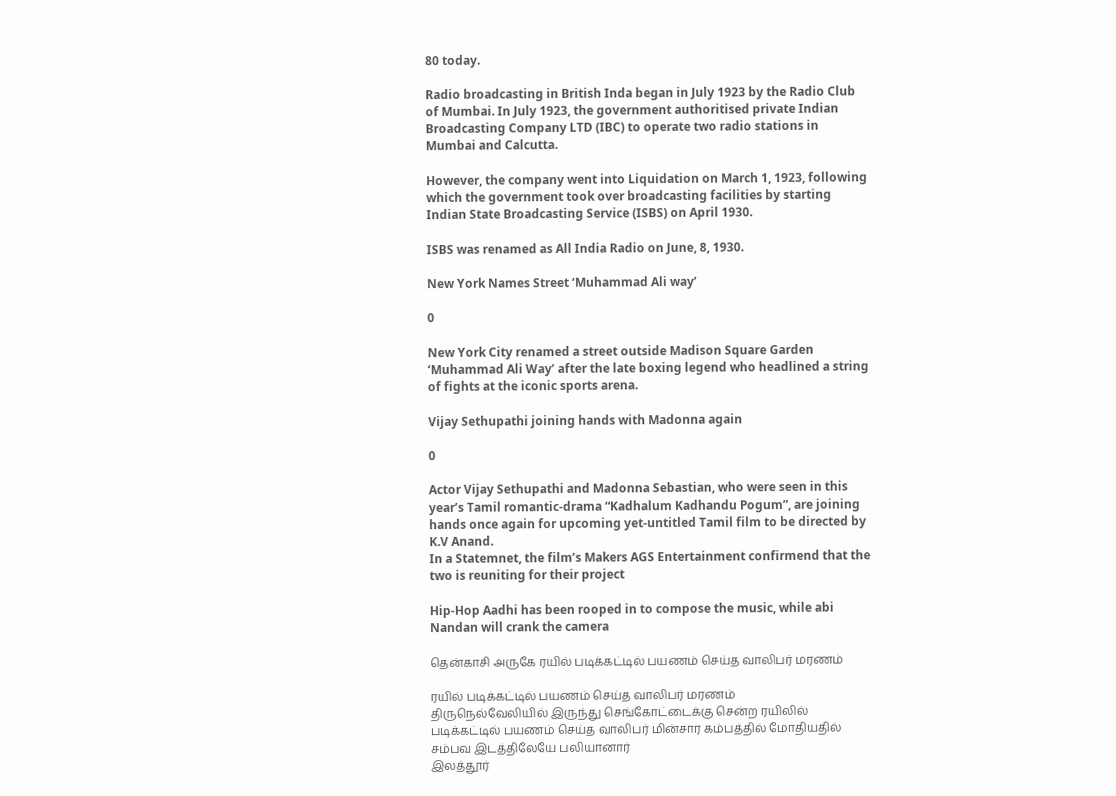80 today.

Radio broadcasting in British Inda began in July 1923 by the Radio Club of Mumbai. In July 1923, the government authoritised private Indian Broadcasting Company LTD (IBC) to operate two radio stations in Mumbai and Calcutta.

However, the company went into Liquidation on March 1, 1923, following which the government took over broadcasting facilities by starting Indian State Broadcasting Service (ISBS) on April 1930.

ISBS was renamed as All India Radio on June, 8, 1930.

New York Names Street ‘Muhammad Ali way’

0

New York City renamed a street outside Madison Square Garden ‘Muhammad Ali Way’ after the late boxing legend who headlined a string of fights at the iconic sports arena.

Vijay Sethupathi joining hands with Madonna again

0

Actor Vijay Sethupathi and Madonna Sebastian, who were seen in this year’s Tamil romantic-drama “Kadhalum Kadhandu Pogum”, are joining hands once again for upcoming yet-untitled Tamil film to be directed by K.V Anand.
In a Statemnet, the film’s Makers AGS Entertainment confirmend that the two is reuniting for their project

Hip-Hop Aadhi has been rooped in to compose the music, while abi Nandan will crank the camera

தென்காசி அருகே ரயில் படிக்கட்டில் பயணம் செய்த வாலிபர் மரணம்

ரயில் படிக்கட்டில் பயணம் செய்த வாலிபர் மரணம்
திருநெல்வேலியில் இருந்து செங்கோட்டைக்கு சென்ற ரயிலில் படிக்கட்டில் பயணம் செய்த வாலிபர் மின்சார கம்பத்தில் மோதியதில் சம்பவ இடத்திலேயே பலியானார்
இலத்தூர்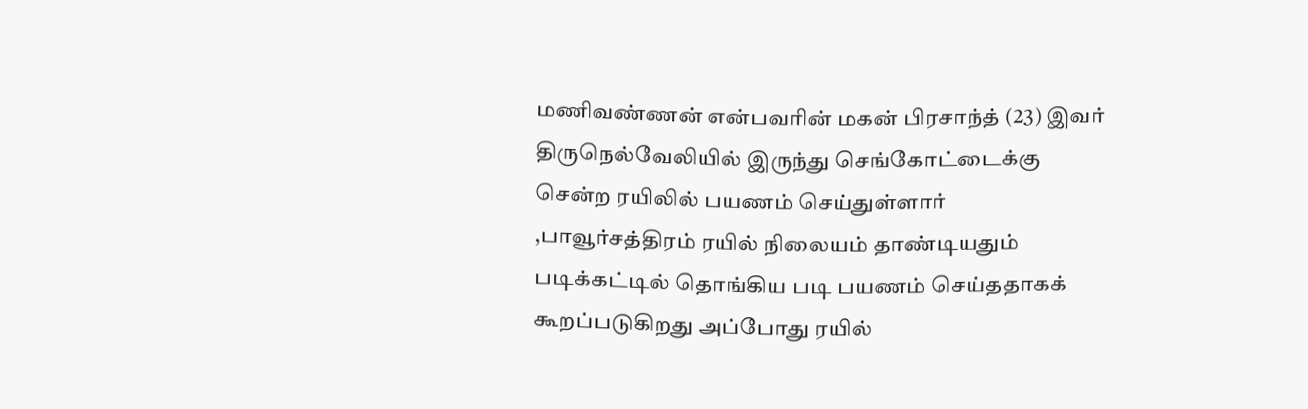மணிவண்ணன் என்பவரின் மகன் பிரசாந்த் (23) இவர் திருநெல்வேலியில் இருந்து செங்கோட்டைக்கு சென்ற ரயிலில் பயணம் செய்துள்ளார் ,பாவூர்சத்திரம் ரயில் நிலையம் தாண்டியதும் படிக்கட்டில் தொங்கிய படி பயணம் செய்ததாகக் கூறப்படுகிறது அப்போது ரயில்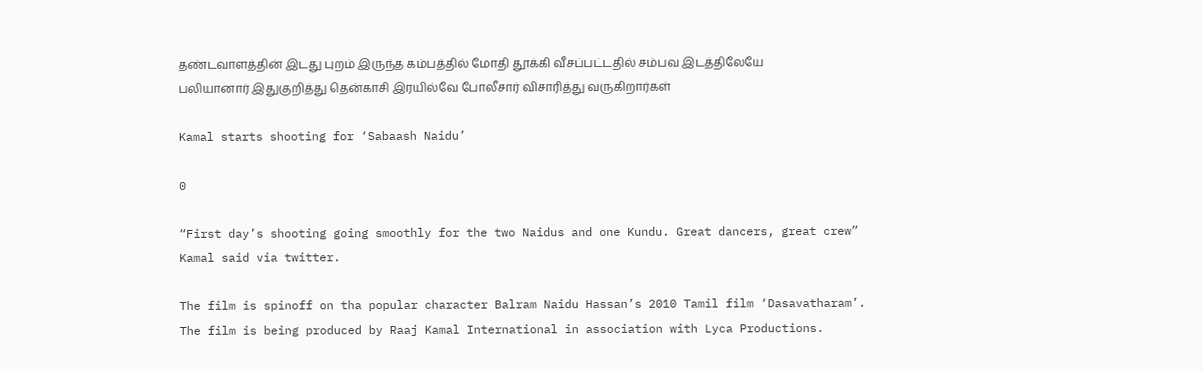தண்டவாளத்தின் இடது புறம் இருந்த கம்பத்தில் மோதி தூக்கி வீசப்பட்டதில் சம்பவ இடத்திலேயே பலியானார் இதுகுறித்து தென்காசி இரயில்வே போலீசார் விசாரித்து வருகிறார்கள்

Kamal starts shooting for ‘Sabaash Naidu’

0

“First day’s shooting going smoothly for the two Naidus and one Kundu. Great dancers, great crew” Kamal said via twitter.

The film is spinoff on tha popular character Balram Naidu Hassan’s 2010 Tamil film ‘Dasavatharam’.
The film is being produced by Raaj Kamal International in association with Lyca Productions.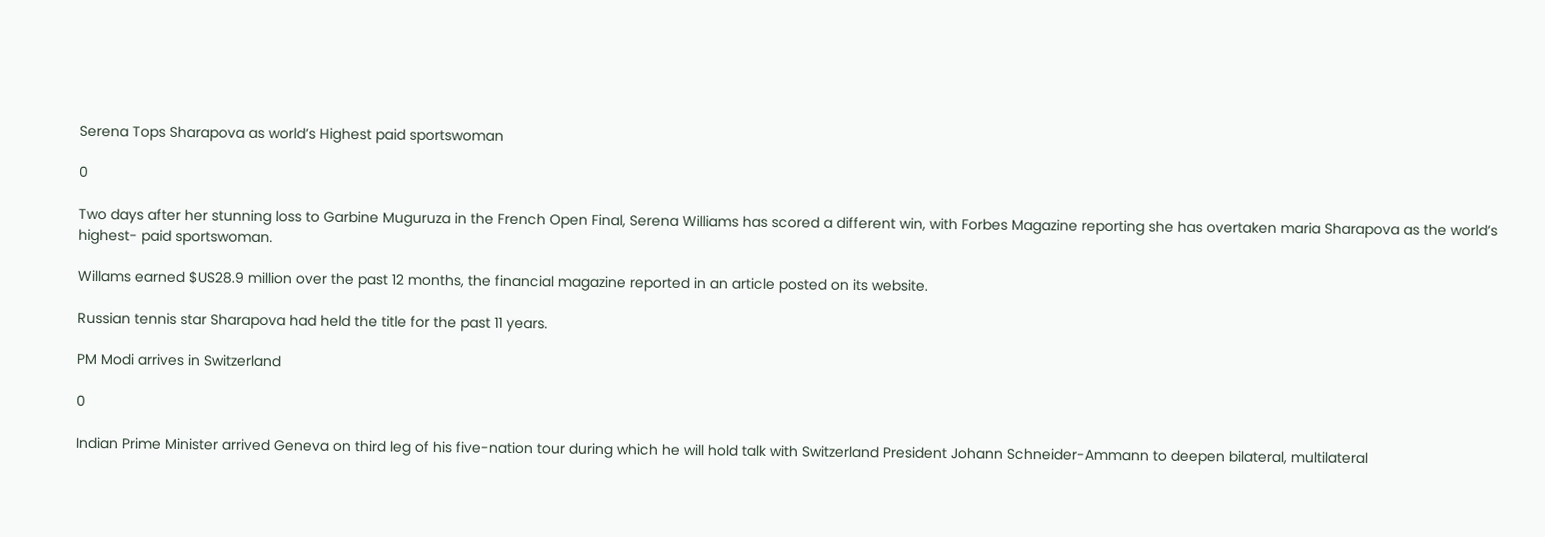Serena Tops Sharapova as world’s Highest paid sportswoman

0

Two days after her stunning loss to Garbine Muguruza in the French Open Final, Serena Williams has scored a different win, with Forbes Magazine reporting she has overtaken maria Sharapova as the world’s highest- paid sportswoman.

Willams earned $US28.9 million over the past 12 months, the financial magazine reported in an article posted on its website.

Russian tennis star Sharapova had held the title for the past 11 years.

PM Modi arrives in Switzerland

0

Indian Prime Minister arrived Geneva on third leg of his five-nation tour during which he will hold talk with Switzerland President Johann Schneider-Ammann to deepen bilateral, multilateral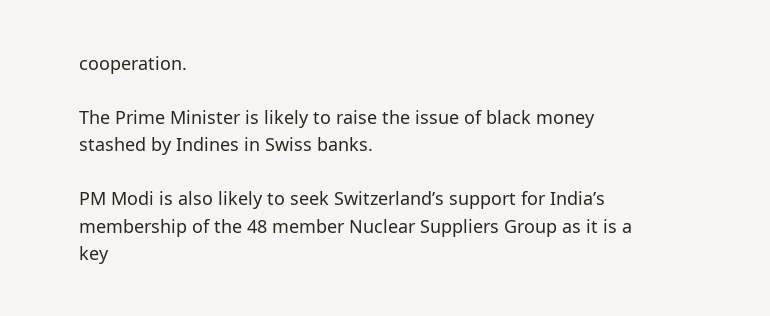cooperation.

The Prime Minister is likely to raise the issue of black money stashed by Indines in Swiss banks.

PM Modi is also likely to seek Switzerland’s support for India’s membership of the 48 member Nuclear Suppliers Group as it is a key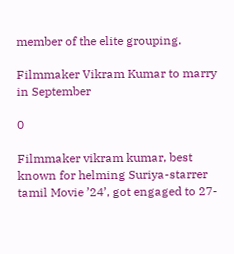member of the elite grouping.

Filmmaker Vikram Kumar to marry in September

0

Filmmaker vikram kumar, best known for helming Suriya-starrer tamil Movie ’24’, got engaged to 27-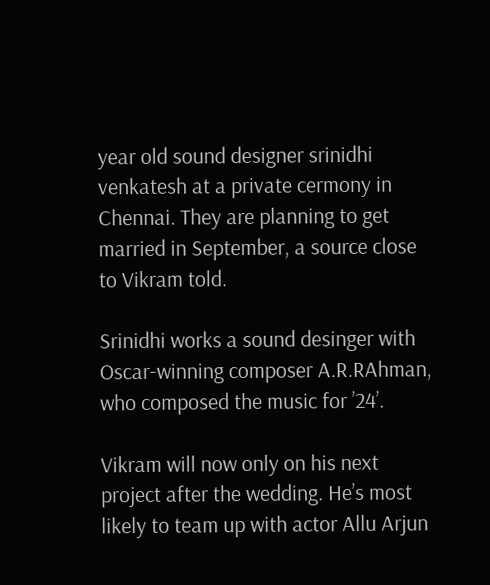year old sound designer srinidhi venkatesh at a private cermony in Chennai. They are planning to get married in September, a source close to Vikram told.

Srinidhi works a sound desinger with Oscar-winning composer A.R.RAhman, who composed the music for ’24’.

Vikram will now only on his next project after the wedding. He’s most likely to team up with actor Allu Arjun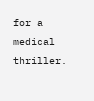for a medical thriller.